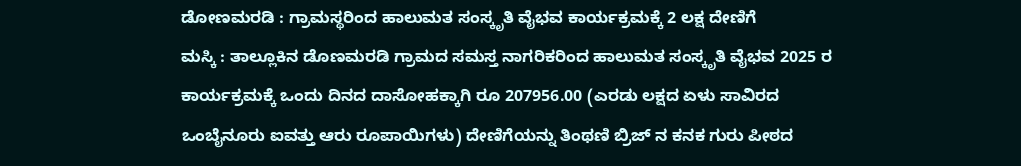ಡೋಣಮರಡಿ : ಗ್ರಾಮಸ್ಥರಿಂದ ಹಾಲುಮತ ಸಂಸ್ಕೃತಿ ವೈಭವ ಕಾರ್ಯಕ್ರಮಕ್ಕೆ 2 ಲಕ್ಷ ದೇಣಿಗೆ
ಮಸ್ಕಿ : ತಾಲ್ಲೂಕಿನ ಡೊಣಮರಡಿ ಗ್ರಾಮದ ಸಮಸ್ತ ನಾಗರಿಕರಿಂದ ಹಾಲುಮತ ಸಂಸ್ಕೃತಿ ವೈಭವ 2025 ರ ಕಾರ್ಯಕ್ರಮಕ್ಕೆ ಒಂದು ದಿನದ ದಾಸೋಹಕ್ಕಾಗಿ ರೂ 207956.00 (ಎರಡು ಲಕ್ಷದ ಏಳು ಸಾವಿರದ ಒಂಬೈನೂರು ಐವತ್ತು ಆರು ರೂಪಾಯಿಗಳು) ದೇಣಿಗೆಯನ್ನು ತಿಂಥಣಿ ಬ್ರಿಜ್ ನ ಕನಕ ಗುರು ಪೀಠದ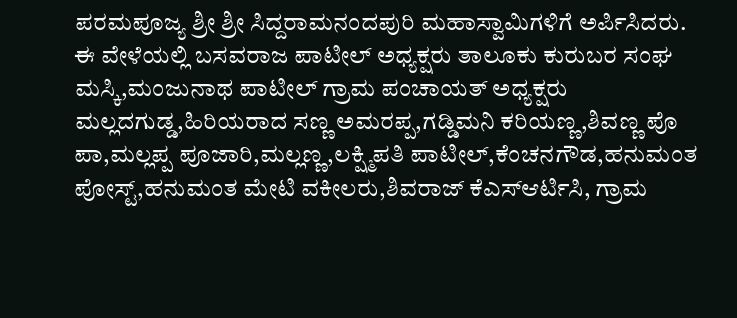ಪರಮಪೂಜ್ಯ ಶ್ರೀ ಶ್ರೀ ಸಿದ್ದರಾಮನಂದಪುರಿ ಮಹಾಸ್ವಾಮಿಗಳಿಗೆ ಅರ್ಪಿಸಿದರು.
ಈ ವೇಳೆಯಲ್ಲಿ ಬಸವರಾಜ ಪಾಟೀಲ್ ಅಧ್ಯಕ್ಷರು ತಾಲೂಕು ಕುರುಬರ ಸಂಘ ಮಸ್ಕಿ,ಮಂಜುನಾಥ ಪಾಟೀಲ್ ಗ್ರಾಮ ಪಂಚಾಯತ್ ಅಧ್ಯಕ್ಷರು ಮಲ್ಲದಗುಡ್ಡ,ಹಿರಿಯರಾದ ಸಣ್ಣ ಅಮರಪ್ಪ,ಗಡ್ಡಿಮನಿ ಕರಿಯಣ್ಣ,ಶಿವಣ್ಣ ಪೊ ಪಾ,ಮಲ್ಲಪ್ಪ ಪೂಜಾರಿ,ಮಲ್ಲಣ್ಣ,ಲಕ್ಷ್ಮಿಪತಿ ಪಾಟೀಲ್,ಕೆಂಚನಗೌಡ,ಹನುಮಂತ ಪೋಸ್ಟ್,ಹನುಮಂತ ಮೇಟಿ ವಕೀಲರು,ಶಿವರಾಜ್ ಕೆಎಸ್ಆರ್ಟಿಸಿ, ಗ್ರಾಮ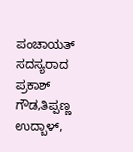ಪಂಚಾಯತ್ ಸದಸ್ಯರಾದ ಪ್ರಕಾಶ್ ಗೌಡ,ತಿಪ್ಪಣ್ಣ ಉದ್ಬಾಳ್,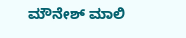ಮೌನೇಶ್ ಮಾಲಿ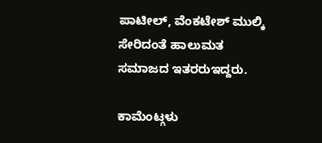ಪಾಟೀಲ್, ವೆಂಕಟೇಶ್ ಮುಲ್ಕಿ ಸೇರಿದಂತೆ ಹಾಲುಮತ ಸಮಾಜದ ಇತರರುಇದ್ದರು.

ಕಾಮೆಂಟ್ಗಳು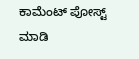ಕಾಮೆಂಟ್ ಪೋಸ್ಟ್ ಮಾಡಿ